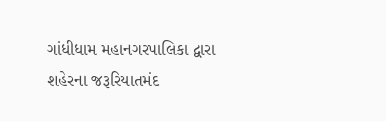ગાંધીધામ મહાનગરપાલિકા દ્વારા શહેરના જરૂરિયાતમંદ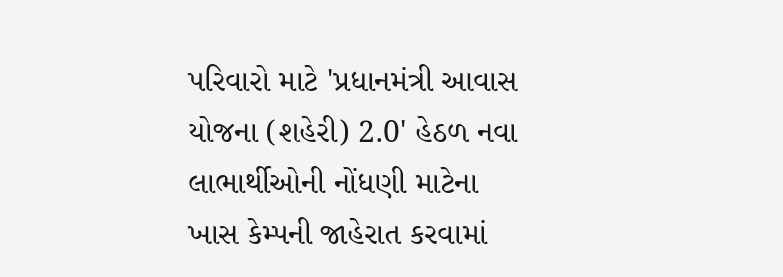પરિવારો માટે 'પ્રધાનમંત્રી આવાસ યોજના (શહેરી) 2.0' હેઠળ નવા લાભાર્થીઓની નોંધણી માટેના ખાસ કેમ્પની જાહેરાત કરવામાં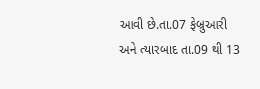આવી છે.તા.07 ફેબ્રુઆરી અને ત્યારબાદ તા.09 થી 13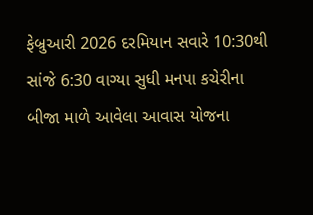ફેબ્રુઆરી 2026 દરમિયાન સવારે 10:30થી સાંજે 6:30 વાગ્યા સુધી મનપા કચેરીના બીજા માળે આવેલા આવાસ યોજના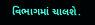વિભાગમાં ચાલશે.